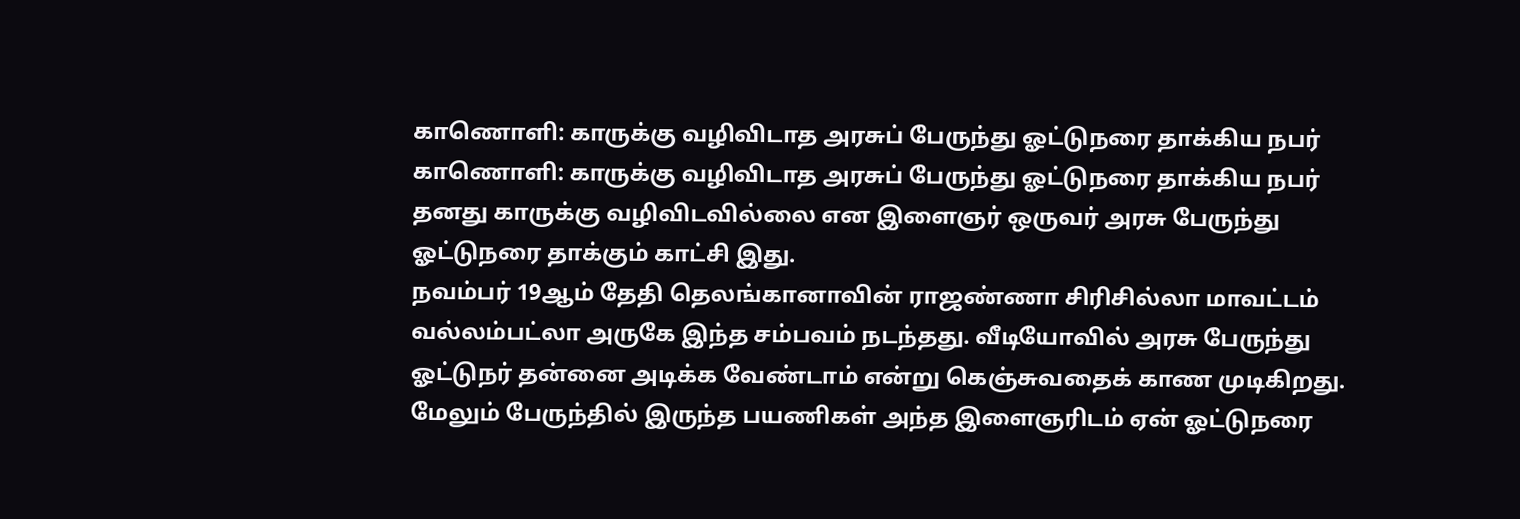காணொளி: காருக்கு வழிவிடாத அரசுப் பேருந்து ஓட்டுநரை தாக்கிய நபர்
காணொளி: காருக்கு வழிவிடாத அரசுப் பேருந்து ஓட்டுநரை தாக்கிய நபர்
தனது காருக்கு வழிவிடவில்லை என இளைஞர் ஒருவர் அரசு பேருந்து ஓட்டுநரை தாக்கும் காட்சி இது.
நவம்பர் 19ஆம் தேதி தெலங்கானாவின் ராஜண்ணா சிரிசில்லா மாவட்டம் வல்லம்பட்லா அருகே இந்த சம்பவம் நடந்தது. வீடியோவில் அரசு பேருந்து ஓட்டுநர் தன்னை அடிக்க வேண்டாம் என்று கெஞ்சுவதைக் காண முடிகிறது. மேலும் பேருந்தில் இருந்த பயணிகள் அந்த இளைஞரிடம் ஏன் ஓட்டுநரை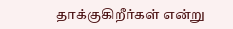தாக்குகிறீர்கள் என்று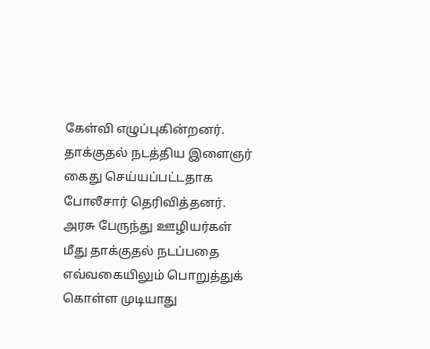கேள்வி எழுப்புகின்றனர்.
தாக்குதல் நடத்திய இளைஞர் கைது செய்யப்பட்டதாக போலீசார் தெரிவித்தனர். அரசு பேருந்து ஊழியர்கள் மீது தாக்குதல் நடப்பதை எவ்வகையிலும் பொறுத்துக் கொள்ள முடியாது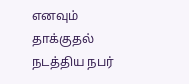எனவும் தாக்குதல் நடத்திய நபர்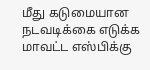மீது கடுமையான நடவடிக்கை எடுக்க மாவட்ட எஸ்பிக்கு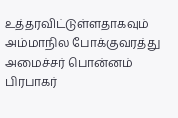உத்தரவிட்டுள்ளதாகவும் அம்மாநில போக்குவரத்து அமைச்சர் பொன்னம் பிரபாகர்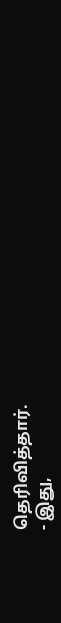தெரிவித்தார்.
- இது,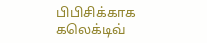பிபிசிக்காக கலெக்டிவ்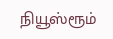நியூஸ்ரூம்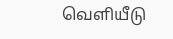வெளியீடு